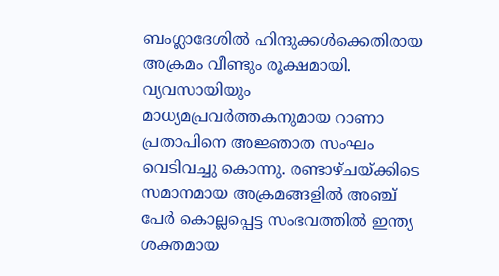ബംഗ്ലാദേശിൽ ഹിന്ദുക്കൾക്കെതിരായ അക്രമം വീണ്ടും രൂക്ഷമായി. വ്യവസായിയും മാധ്യമപ്രവർത്തകനുമായ റാണാ പ്രതാപിനെ അജ്ഞാത സംഘം വെടിവച്ചു കൊന്നു. രണ്ടാഴ്ചയ്ക്കിടെ സമാനമായ അക്രമങ്ങളിൽ അഞ്ച് പേർ കൊല്ലപ്പെട്ട സംഭവത്തിൽ ഇന്ത്യ ശക്തമായ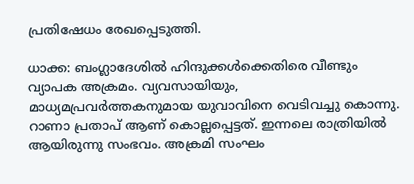പ്രതിഷേധം രേഖപ്പെടുത്തി.

ധാക്ക: ബംഗ്ലാദേശിൽ ഹിന്ദുക്കൾക്കെതിരെ വീണ്ടും വ്യാപക അക്രമം. വ്യവസായിയും, മാധ്യമപ്രവർത്തകനുമായ യുവാവിനെ വെടിവച്ചു കൊന്നു. റാണാ പ്രതാപ് ആണ് കൊല്ലപ്പെട്ടത്. ഇന്നലെ രാത്രിയിൽ ആയിരുന്നു സംഭവം. അക്രമി സംഘം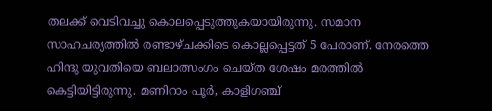തലക്ക് വെടിവച്ചു കൊലപ്പെടുത്തുകയായിരുന്നു. സമാന സാഹചര്യത്തിൽ രണ്ടാഴ്ചക്കിടെ കൊല്ലപ്പെട്ടത് 5 പേരാണ്. നേരത്തെ ഹിന്ദു യുവതിയെ ബലാത്സംഗം ചെയ്ത ശേഷം മരത്തിൽ കെട്ടിയിട്ടിരുന്നു. മണിറാം പൂർ, കാളിഗഞ്ച്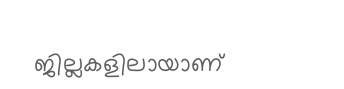ജില്ലകളിലായാണ്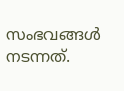സംഭവങ്ങൾ നടന്നത്.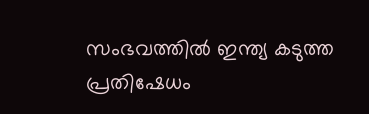സംഭവത്തിൽ ഇന്ത്യ കടുത്ത പ്രതിഷേധം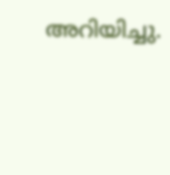അറിയിച്ചു.